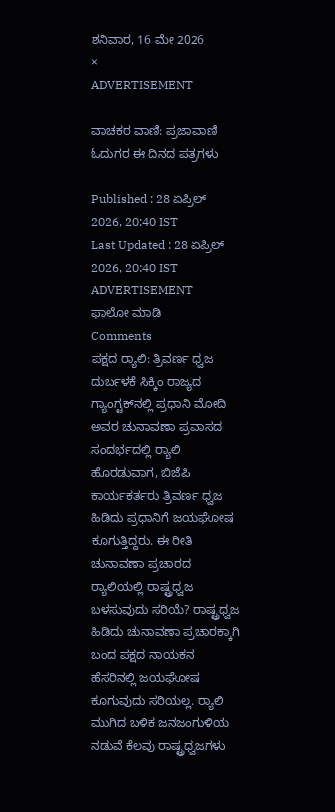ಶನಿವಾರ, 16 ಮೇ 2026
×
ADVERTISEMENT

ವಾಚಕರ ವಾಣಿ: ಪ್ರಜಾವಾಣಿ ಓದುಗರ ಈ ದಿನದ ಪತ್ರಗಳು

Published : 28 ಏಪ್ರಿಲ್ 2026, 20:40 IST
Last Updated : 28 ಏಪ್ರಿಲ್ 2026, 20:40 IST
ADVERTISEMENT
ಫಾಲೋ ಮಾಡಿ
Comments
ಪಕ್ಷದ ರ‍್ಯಾಲಿ: ತ್ರಿವರ್ಣ ಧ್ವಜ ದುರ್ಬಳಕೆ ಸಿಕ್ಕಿಂ ರಾಜ್ಯದ ಗ್ಯಾಂಗ್ಟಕ್‌ನಲ್ಲಿ ಪ್ರಧಾನಿ ಮೋದಿ ಅವರ ಚುನಾವಣಾ ಪ್ರವಾಸದ ಸಂದರ್ಭದಲ್ಲಿ ರ‍್ಯಾಲಿ ಹೊರಡುವಾಗ, ಬಿಜೆಪಿ ಕಾರ್ಯಕರ್ತರು ತ್ರಿವರ್ಣ ಧ್ವಜ ಹಿಡಿದು ಪ್ರಧಾನಿಗೆ ಜಯಘೋಷ ಕೂಗುತ್ತಿದ್ದರು. ಈ ರೀತಿ ಚುನಾವಣಾ ಪ್ರಚಾರದ ರ‍್ಯಾಲಿಯಲ್ಲಿ ರಾಷ್ಟ್ರಧ್ವಜ ಬಳಸುವುದು ಸರಿಯೆ? ರಾಷ್ಟ್ರಧ್ವಜ ಹಿಡಿದು ಚುನಾವಣಾ ಪ್ರಚಾರಕ್ಕಾಗಿ ಬಂದ ಪಕ್ಷದ ನಾಯಕನ ಹೆಸರಿನಲ್ಲಿ ಜಯಘೋಷ ಕೂಗುವುದು ಸರಿಯಲ್ಲ. ರ‍್ಯಾಲಿ ಮುಗಿದ ಬಳಿಕ ಜನಜಂಗುಳಿಯ ನಡುವೆ ಕೆಲವು ರಾಷ್ಟ್ರಧ್ವಜಗಳು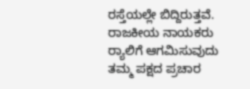ರಸ್ತೆಯಲ್ಲೇ ಬಿದ್ದಿರುತ್ತವೆ. ರಾಜಕೀಯ ನಾಯಕರು ರ‍್ಯಾಲಿಗೆ ಆಗಮಿಸುವುದು ತಮ್ಮ ಪಕ್ಷದ ಪ್ರಚಾರ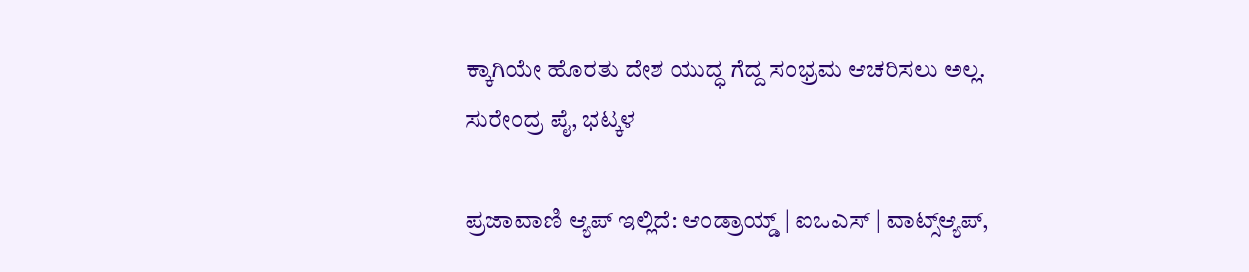ಕ್ಕಾಗಿಯೇ ಹೊರತು ದೇಶ ಯುದ್ಧ ಗೆದ್ದ ಸಂಭ್ರಮ ಆಚರಿಸಲು ಅಲ್ಲ.
ಸುರೇಂದ್ರ ಪೈ, ಭಟ್ಕಳ

ಪ್ರಜಾವಾಣಿ ಆ್ಯಪ್ ಇಲ್ಲಿದೆ: ಆಂಡ್ರಾಯ್ಡ್ | ಐಒಎಸ್ | ವಾಟ್ಸ್ಆ್ಯಪ್,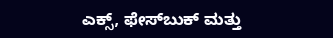ಎಕ್ಸ್, ಫೇಸ್‌ಬುಕ್ ಮತ್ತು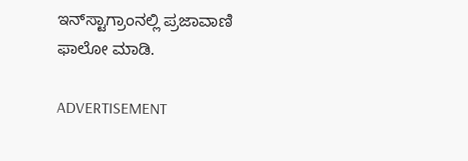ಇನ್‌ಸ್ಟಾಗ್ರಾಂನಲ್ಲಿ ಪ್ರಜಾವಾಣಿ ಫಾಲೋ ಮಾಡಿ.

ADVERTISEMENT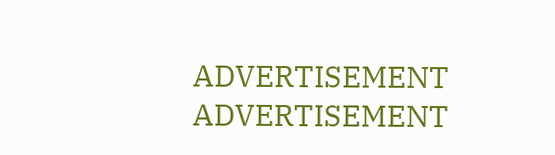ADVERTISEMENT
ADVERTISEMENT